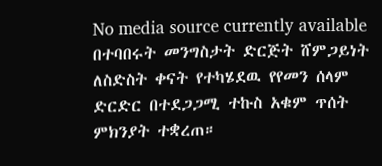No media source currently available
በተባበሩት መንግስታት ድርጅት ሸምጋይነት ለስድስት ቀናት የተካሄደዉ የየመን ሰላም ድርድር በተደጋጋሚ ተኩስ አቁም ጥሰት ምክንያት ተቋረጠ።